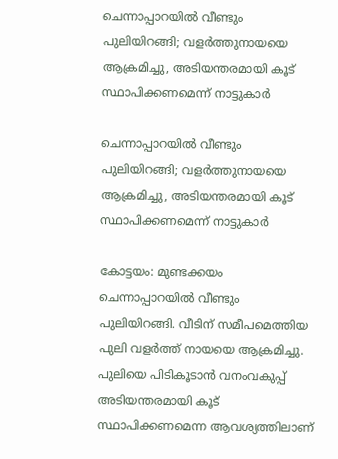ചെന്നാപ്പാറയില്‍ വീണ്ടും പുലിയിറങ്ങി; വളര്‍ത്തുനായയെ ആക്രമിച്ചു, അടിയന്തരമായി കൂട് സ്ഥാപിക്കണമെന്ന് നാട്ടുകാര്‍

ചെന്നാപ്പാറയില്‍ വീണ്ടും പുലിയിറങ്ങി; വളര്‍ത്തുനായയെ ആക്രമിച്ചു, അടിയന്തരമായി കൂട് സ്ഥാപിക്കണമെന്ന് നാട്ടുകാര്‍

കോട്ടയം: മുണ്ടക്കയം ചെന്നാപ്പാറയില്‍ വീണ്ടും പുലിയിറങ്ങി. വീടിന് സമീപമെത്തിയ പുലി വളര്‍ത്ത് നായയെ ആക്രമിച്ചു. പുലിയെ പിടികൂടാന്‍ വനംവകുപ്പ് അടിയന്തരമായി കൂട് സ്ഥാപിക്കണമെന്ന ആവശ്യത്തിലാണ്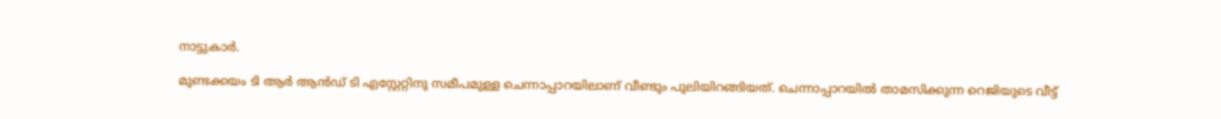നാട്ടുകാര്‍.

മുണ്ടക്കയം ടി ആര്‍ ആന്‍ഡ് ടി എസ്റ്റേറ്റിനു സമീപമുള്ള ചെന്നാപ്പാറയിലാണ് വീണ്ടും പുലിയിറങ്ങിയത്. ചെന്നാപ്പാറയില്‍ താമസിക്കുന്ന റെജിയുടെ വീട്ട്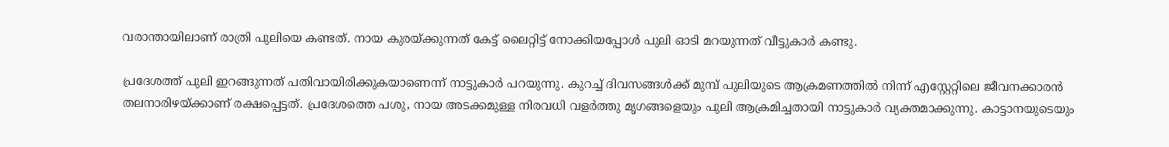വരാന്തായിലാണ് രാത്രി പുലിയെ കണ്ടത്. നായ കുരയ്ക്കുന്നത് കേട്ട് ലൈറ്റിട്ട് നോക്കിയപ്പോള്‍ പുലി ഓടി മറയുന്നത് വീട്ടുകാര്‍ കണ്ടു.

പ്രദേശത്ത് പുലി ഇറങ്ങുന്നത് പതിവായിരിക്കുകയാണെന്ന് നാട്ടുകാര്‍ പറയുന്നു. കുറച്ച് ദിവസങ്ങള്‍ക്ക് മുമ്പ് പുലിയുടെ ആക്രമണത്തില്‍ നിന്ന് എസ്റ്റേറ്റിലെ ജീവനക്കാരന്‍ തലനാരിഴയ്ക്കാണ് രക്ഷപ്പെട്ടത്. പ്രദേശത്തെ പശു, നായ അടക്കമുള്ള നിരവധി വളര്‍ത്തു മൃഗങ്ങളെയും പുലി ആക്രമിച്ചതായി നാട്ടുകാര്‍ വ്യക്തമാക്കുന്നു. കാട്ടാനയുടെയും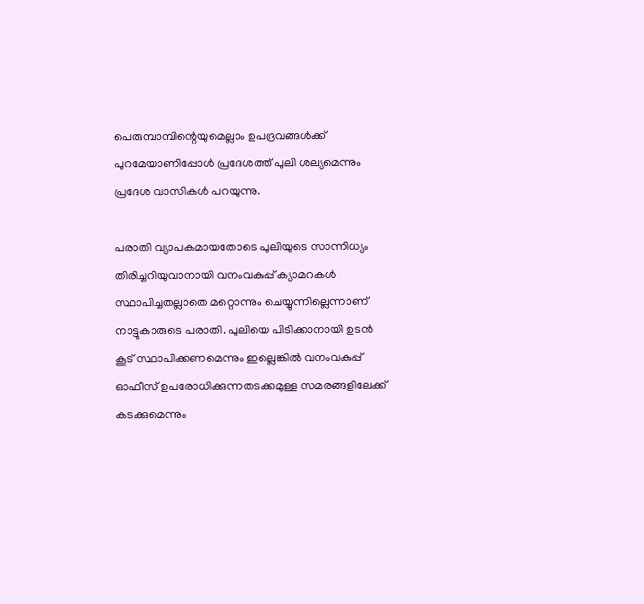പെരുമ്പാമ്പിന്റെയുമെല്ലാം ഉപദ്രവങ്ങള്‍ക്ക് പുറമേയാണിപ്പോള്‍ പ്രദേശത്ത് പുലി ശല്യമെന്നും പ്രദേശ വാസികള്‍ പറയുന്നു.

പരാതി വ്യാപകമായതോടെ പുലിയുടെ സാന്നിധ്യം തിരിച്ചറിയുവാനായി വനംവകുപ്പ് ക്യാമറകള്‍ സ്ഥാപിച്ചതല്ലാതെ മറ്റൊന്നും ചെയ്യുന്നില്ലെന്നാണ് നാട്ടുകാരുടെ പരാതി. പുലിയെ പിടിക്കാനായി ഉടന്‍ കൂട് സ്ഥാപിക്കണമെന്നും ഇല്ലെങ്കില്‍ വനംവകുപ്പ് ഓഫീസ് ഉപരോധിക്കുന്നതടക്കമുള്ള സമരങ്ങളിലേക്ക് കടക്കുമെന്നും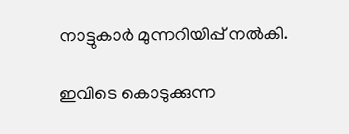നാട്ടുകാര്‍ മുന്നറിയിപ്പ് നല്‍കി.

ഇവിടെ കൊടുക്കുന്ന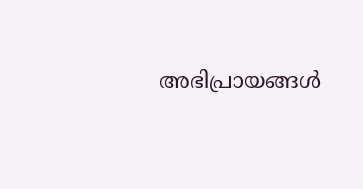അഭിപ്രായങ്ങള്‍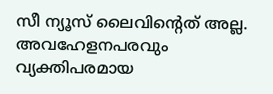സീ ന്യൂസ് ലൈവിന്റെത് അല്ല. അവഹേളനപരവും വ്യക്തിപരമായ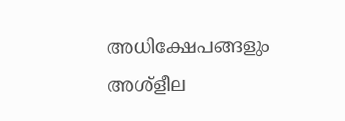അധിക്ഷേപങ്ങളും അശ്‌ളീല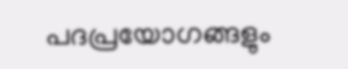പദപ്രയോഗങ്ങളും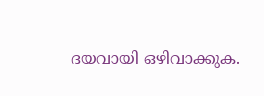ദയവായി ഒഴിവാക്കുക.